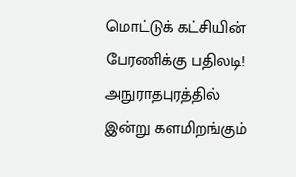மொட்டுக் கட்சியின் பேரணிக்கு பதிலடி! அநுராதபுரத்தில் இன்று களமிறங்கும்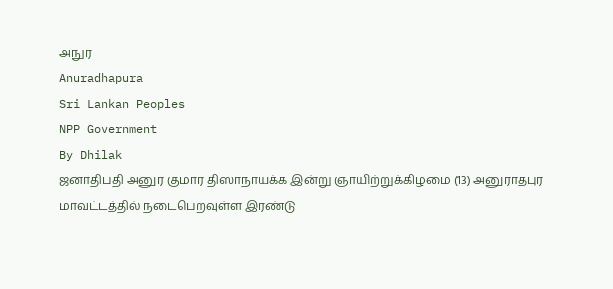அநுர
Anuradhapura
Sri Lankan Peoples
NPP Government
By Dhilak
ஜனாதிபதி அனுர குமார திஸாநாயக்க இன்று ஞாயிற்றுக்கிழமை (13) அனுராதபுர மாவட்டத்தில் நடைபெறவுள்ள இரண்டு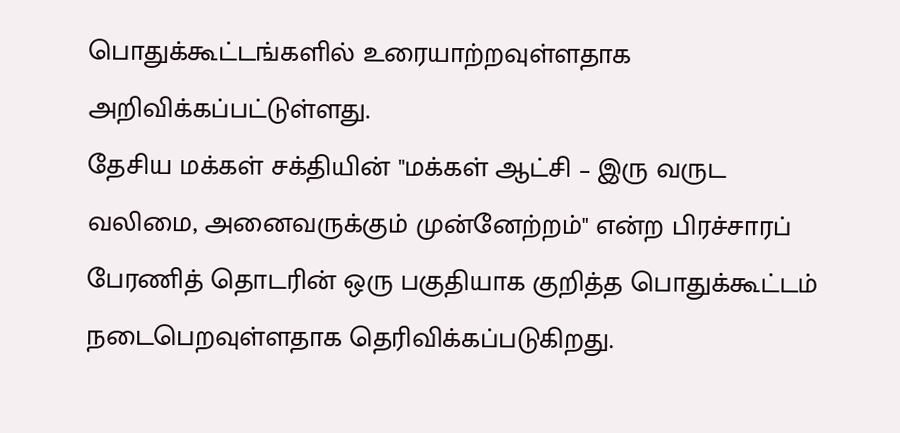பொதுக்கூட்டங்களில் உரையாற்றவுள்ளதாக அறிவிக்கப்பட்டுள்ளது.
தேசிய மக்கள் சக்தியின் "மக்கள் ஆட்சி – இரு வருட வலிமை, அனைவருக்கும் முன்னேற்றம்" என்ற பிரச்சாரப் பேரணித் தொடரின் ஒரு பகுதியாக குறித்த பொதுக்கூட்டம் நடைபெறவுள்ளதாக தெரிவிக்கப்படுகிறது.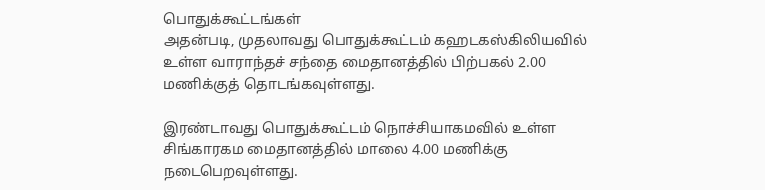பொதுக்கூட்டங்கள்
அதன்படி, முதலாவது பொதுக்கூட்டம் கஹடகஸ்கிலியவில் உள்ள வாராந்தச் சந்தை மைதானத்தில் பிற்பகல் 2.00 மணிக்குத் தொடங்கவுள்ளது.

இரண்டாவது பொதுக்கூட்டம் நொச்சியாகமவில் உள்ள சிங்காரகம மைதானத்தில் மாலை 4.00 மணிக்கு நடைபெறவுள்ளது.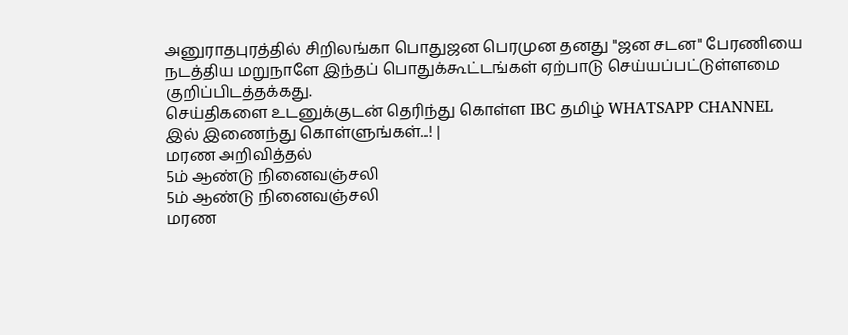அனுராதபுரத்தில் சிறிலங்கா பொதுஜன பெரமுன தனது "ஜன சடன" பேரணியை நடத்திய மறுநாளே இந்தப் பொதுக்கூட்டங்கள் ஏற்பாடு செய்யப்பட்டுள்ளமை குறிப்பிடத்தக்கது.
செய்திகளை உடனுக்குடன் தெரிந்து கொள்ள IBC தமிழ் WHATSAPP CHANNEL இல் இணைந்து கொள்ளுங்கள்...! |
மரண அறிவித்தல்
5ம் ஆண்டு நினைவஞ்சலி
5ம் ஆண்டு நினைவஞ்சலி
மரண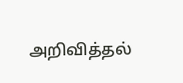அறிவித்தல்